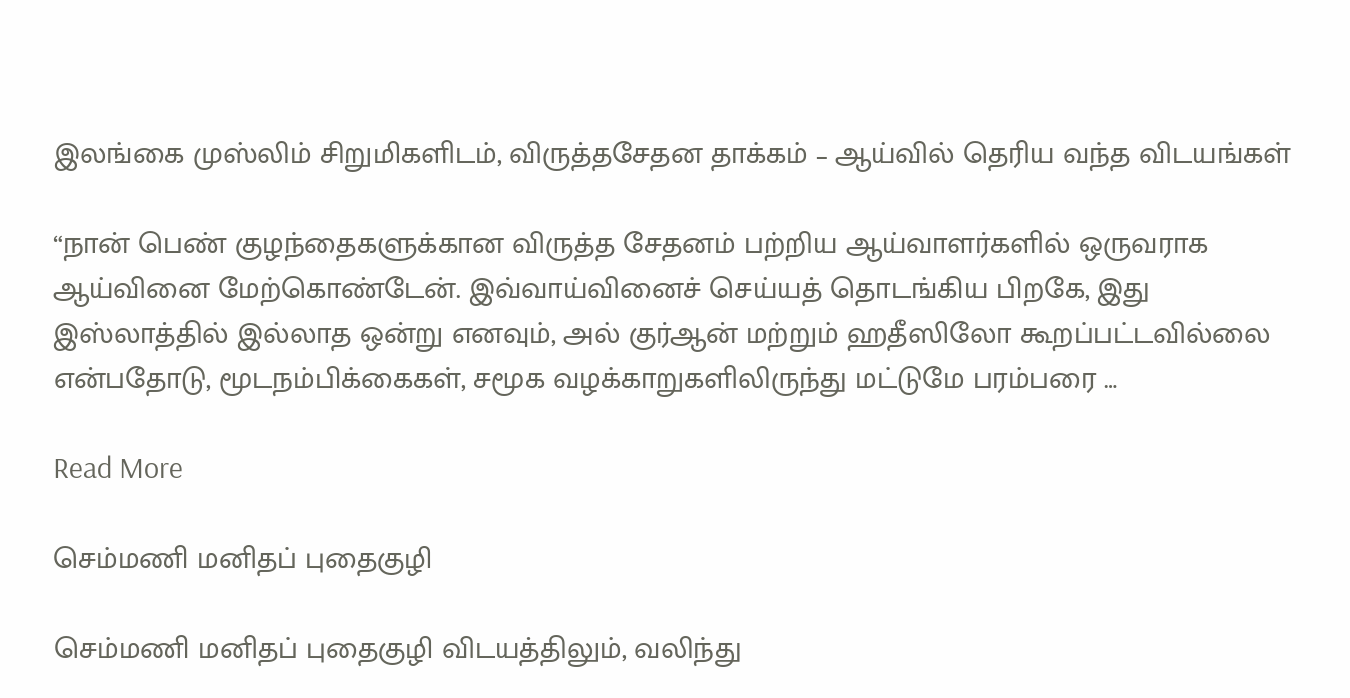இலங்கை முஸ்லிம் சிறுமிகளிடம், விருத்தசேதன தாக்கம் – ஆய்வில் தெரிய வந்த விடயங்கள்

“நான் பெண் குழந்தைகளுக்கான விருத்த சேதனம் பற்றிய ஆய்வாளர்களில் ஒருவராக ஆய்வினை மேற்கொண்டேன். இவ்வாய்வினைச் செய்யத் தொடங்கிய பிறகே, இது இஸ்லாத்தில் இல்லாத ஒன்று எனவும், அல் குர்ஆன் மற்றும் ஹதீஸிலோ கூறப்பட்டவில்லை என்பதோடு, மூடநம்பிக்கைகள், சமூக வழக்காறுகளிலிருந்து மட்டுமே பரம்பரை …

Read More

செம்மணி மனிதப் புதைகுழி

செம்மணி மனிதப் புதைகுழி விடயத்திலும், வலிந்து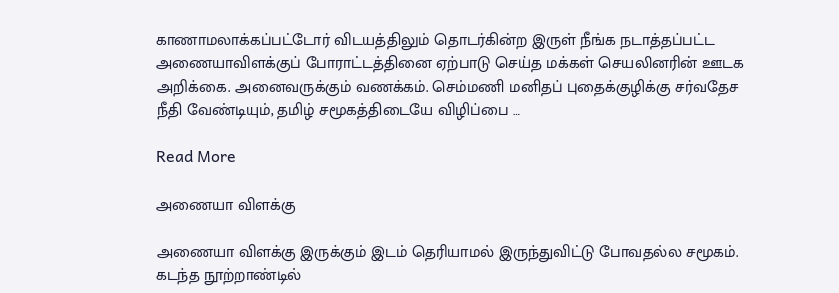காணாமலாக்கப்பட்டோர் விடயத்திலும் தொடர்கின்ற இருள் நீங்க நடாத்தப்பட்ட அணையாவிளக்குப் போராட்டத்தினை ஏற்பாடு செய்த மக்கள் செயலினரின் ஊடக அறிக்கை. அனைவருக்கும் வணக்கம். செம்மணி மனிதப் புதைக்குழிக்கு சர்வதேச நீதி வேண்டியும், தமிழ் சமூகத்திடையே விழிப்பை …

Read More

அணையா விளக்கு

அணையா விளக்கு இருக்கும் இடம் தெரியாமல் இருந்துவிட்டு போவதல்ல சமூகம். கடந்த நூற்றாண்டில்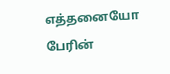எத்தனையோ பேரின்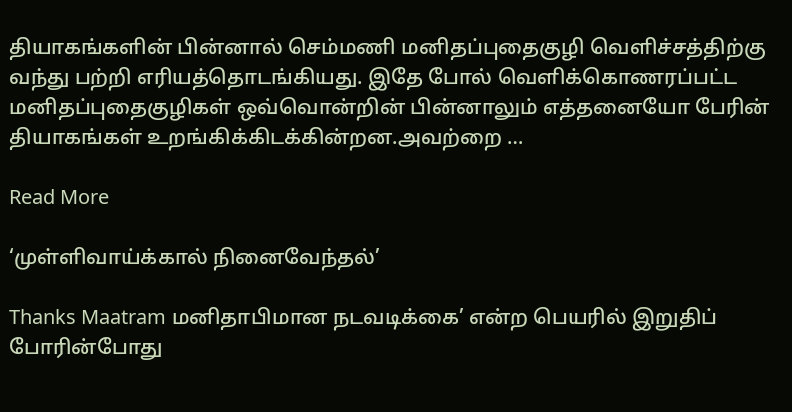தியாகங்களின் பின்னால் செம்மணி மனிதப்புதைகுழி வெளிச்சத்திற்கு வந்து பற்றி எரியத்தொடங்கியது. இதே போல் வெளிக்கொணரப்பட்ட மனிதப்புதைகுழிகள் ஒவ்வொன்றின் பின்னாலும் எத்தனையோ பேரின் தியாகங்கள் உறங்கிக்கிடக்கின்றன.அவற்றை …

Read More

‘முள்ளிவாய்க்கால் நினைவேந்தல்’

Thanks Maatram மனிதாபிமான நடவடிக்கை’ என்ற பெயரில் இறுதிப் போரின்போது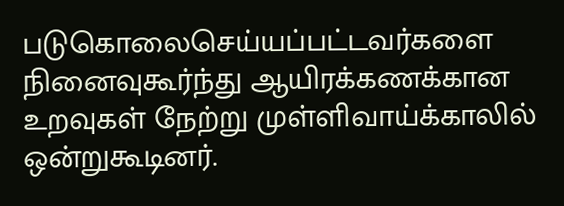படுகொலைசெய்யப்பட்டவர்களை நினைவுகூர்ந்து ஆயிரக்கணக்கான உறவுகள் நேற்று முள்ளிவாய்க்காலில் ஒன்றுகூடினர்.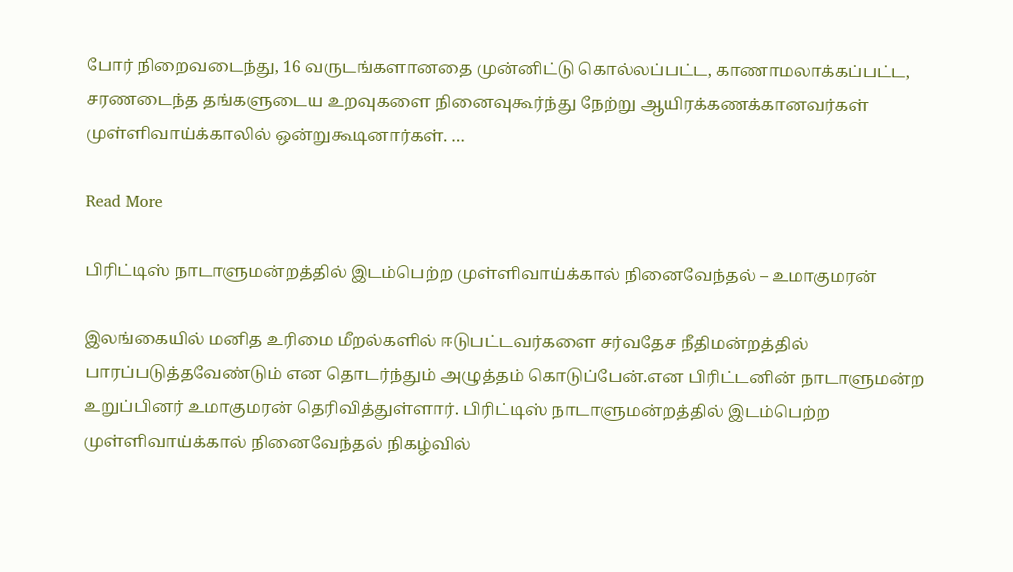போர் நிறைவடைந்து, 16 வருடங்களானதை முன்னிட்டு கொல்லப்பட்ட, காணாமலாக்கப்பட்ட, சரணடைந்த தங்களுடைய உறவுகளை நினைவுகூர்ந்து நேற்று ஆயிரக்கணக்கானவர்கள் முள்ளிவாய்க்காலில் ஒன்றுகூடினார்கள். …

Read More

பிரிட்டிஸ் நாடாளுமன்றத்தில் இடம்பெற்ற முள்ளிவாய்க்கால் நினைவேந்தல் – உமாகுமரன்

இலங்கையில் மனித உரிமை மீறல்களில் ஈடுபட்டவர்களை சர்வதேச நீதிமன்றத்தில் பாரப்படுத்தவேண்டும் என தொடர்ந்தும் அழுத்தம் கொடுப்பேன்.என பிரிட்டனின் நாடாளுமன்ற உறுப்பினர் உமாகுமரன் தெரிவித்துள்ளார். பிரிட்டிஸ் நாடாளுமன்றத்தில் இடம்பெற்ற முள்ளிவாய்க்கால் நினைவேந்தல் நிகழ்வில்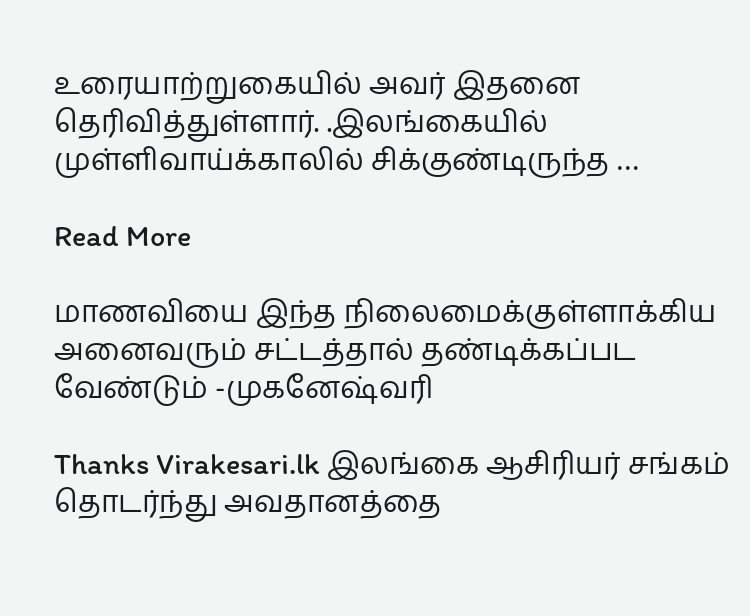உரையாற்றுகையில் அவர் இதனை தெரிவித்துள்ளார். .இலங்கையில் முள்ளிவாய்க்காலில் சிக்குண்டிருந்த …

Read More

மாணவியை இந்த நிலைமைக்குள்ளாக்கிய அனைவரும் சட்டத்தால் தண்டிக்கப்பட வேண்டும் -முகனேஷ்வரி

Thanks Virakesari.lk இலங்கை ஆசிரியர் சங்கம் தொடர்ந்து அவதானத்தை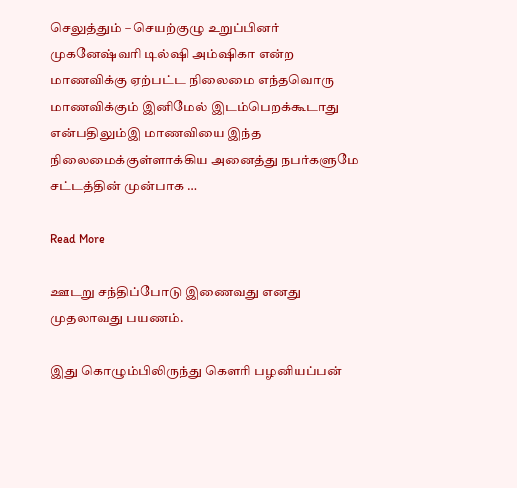செலுத்தும் – செயற்குழு உறுப்பினர் முகனேஷ்வரி டில்ஷி அம்ஷிகா என்ற மாணவிக்கு ஏற்பட்ட நிலைமை எந்தவொரு மாணவிக்கும் இனிமேல் இடம்பெறக்கூடாது என்பதிலும்இ மாணவியை இந்த நிலைமைக்குள்ளாக்கிய அனைத்து நபர்களுமே சட்டத்தின் முன்பாக …

Read More

ஊடறு சந்திப்போடு இணைவது எனது முதலாவது பயணம்.

இது கொழும்பிலிருந்து கௌரி பழனியப்பன்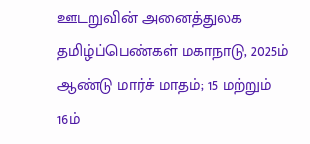ஊடறுவின் அனைத்துலக தமிழ்ப்பெண்கள் மகாநாடு, 2025ம் ஆண்டு மார்ச் மாதம்; 15 மற்றும் 16ம்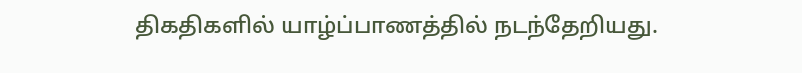திகதிகளில் யாழ்ப்பாணத்தில் நடந்தேறியது.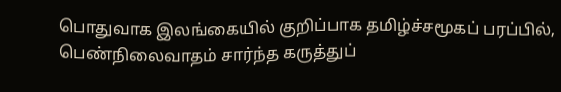பொதுவாக இலங்கையில் குறிப்பாக தமிழ்ச்சமூகப் பரப்பில், பெண்நிலைவாதம் சார்ந்த கருத்துப்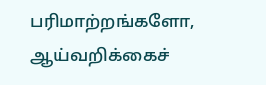பரிமாற்றங்களோ, ஆய்வறிக்கைச்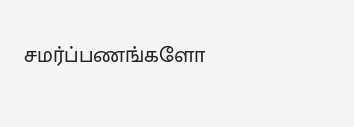சமர்ப்பணங்களோ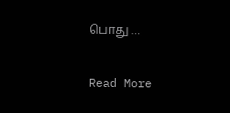பொது …

Read More